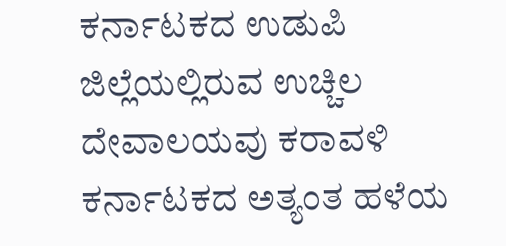ಕರ್ನಾಟಕದ ಉಡುಪಿ ಜಿಲ್ಲೆಯಲ್ಲಿರುವ ಉಚ್ಚಿಲ ದೇವಾಲಯವು ಕರಾವಳಿ ಕರ್ನಾಟಕದ ಅತ್ಯಂತ ಹಳೆಯ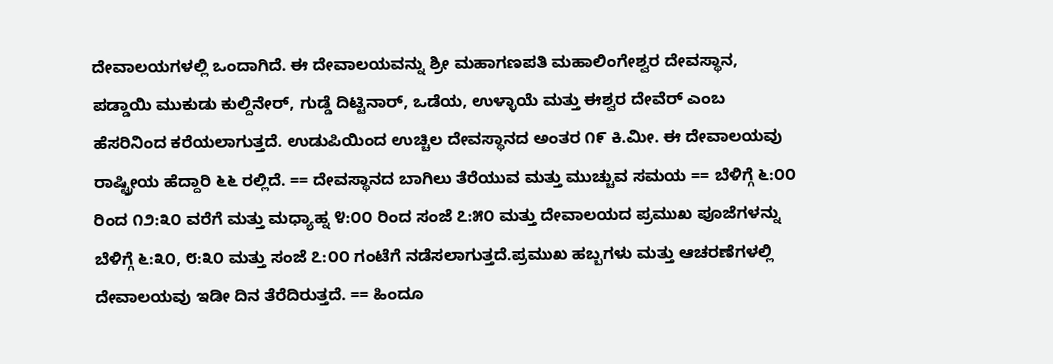ದೇವಾಲಯಗಳಲ್ಲಿ ಒಂದಾಗಿದೆ. ಈ ದೇವಾಲಯವನ್ನು ಶ್ರೀ ಮಹಾಗಣಪತಿ ಮಹಾಲಿಂಗೇಶ್ವರ ದೇವಸ್ಥಾನ, ಪಡ್ಡಾಯಿ ಮುಕುಡು ಕುಲ್ದಿನೇರ್, ಗುಡ್ಡೆ ದಿಟ್ಟಿನಾರ್, ಒಡೆಯ, ಉಳ್ಳಾಯೆ ಮತ್ತು ಈಶ್ವರ ದೇವೆರ್ ಎಂಬ ಹೆಸರಿನಿಂದ ಕರೆಯಲಾಗುತ್ತದೆ. ಉಡುಪಿಯಿಂದ ಉಚ್ಚಿಲ ದೇವಸ್ಥಾನದ ಅಂತರ ೧೯ ಕಿ.ಮೀ. ಈ ದೇವಾಲಯವು ರಾಷ್ಟ್ರೀಯ ಹೆದ್ದಾರಿ ೬೬ ರಲ್ಲಿದೆ. == ದೇವಸ್ಥಾನದ ಬಾಗಿಲು ತೆರೆಯುವ ಮತ್ತು ಮುಚ್ಚುವ ಸಮಯ == ಬೆಳಿಗ್ಗೆ ೬:೦೦ ರಿಂದ ೧೨:೩೦ ವರೆಗೆ ಮತ್ತು ಮಧ್ಯಾಹ್ನ ೪:೦೦ ರಿಂದ ಸಂಜೆ ೭:೫೦ ಮತ್ತು ದೇವಾಲಯದ ಪ್ರಮುಖ ಪೂಜೆಗಳನ್ನು ಬೆಳಿಗ್ಗೆ ೬:೩೦, ೮:೩೦ ಮತ್ತು ಸಂಜೆ ೭:೦೦ ಗಂಟೆಗೆ ನಡೆಸಲಾಗುತ್ತದೆ.ಪ್ರಮುಖ ಹಬ್ಬಗಳು ಮತ್ತು ಆಚರಣೆಗಳಲ್ಲಿ ದೇವಾಲಯವು ಇಡೀ ದಿನ ತೆರೆದಿರುತ್ತದೆ. == ಹಿಂದೂ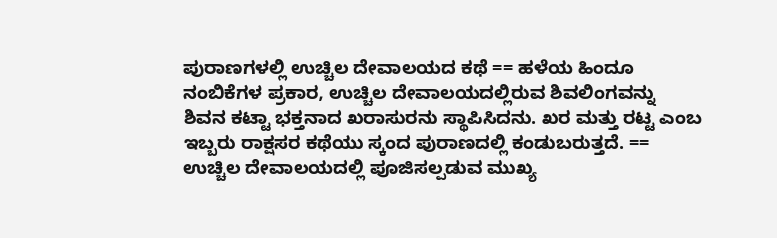ಪುರಾಣಗಳಲ್ಲಿ ಉಚ್ಚಿಲ ದೇವಾಲಯದ ಕಥೆ == ಹಳೆಯ ಹಿಂದೂ ನಂಬಿಕೆಗಳ ಪ್ರಕಾರ, ಉಚ್ಚಿಲ ದೇವಾಲಯದಲ್ಲಿರುವ ಶಿವಲಿಂಗವನ್ನು ಶಿವನ ಕಟ್ಟಾ ಭಕ್ತನಾದ ಖರಾಸುರನು ಸ್ಥಾಪಿಸಿದನು. ಖರ ಮತ್ತು ರಟ್ಟ ಎಂಬ ಇಬ್ಬರು ರಾಕ್ಷಸರ ಕಥೆಯು ಸ್ಕಂದ ಪುರಾಣದಲ್ಲಿ ಕಂಡುಬರುತ್ತದೆ. == ಉಚ್ಚಿಲ ದೇವಾಲಯದಲ್ಲಿ ಪೂಜಿಸಲ್ಪಡುವ ಮುಖ್ಯ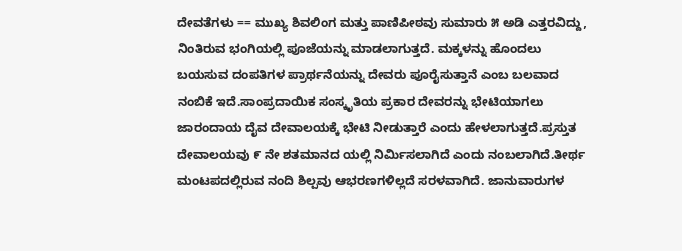ದೇವತೆಗಳು == ಮುಖ್ಯ ಶಿವಲಿಂಗ ಮತ್ತು ಪಾಣಿಪೀಠವು ಸುಮಾರು ೫ ಅಡಿ ಎತ್ತರವಿದ್ದು, ನಿಂತಿರುವ ಭಂಗಿಯಲ್ಲಿ ಪೂಜೆಯನ್ನು ಮಾಡಲಾಗುತ್ತದೆ. ಮಕ್ಕಳನ್ನು ಹೊಂದಲು ಬಯಸುವ ದಂಪತಿಗಳ ಪ್ರಾರ್ಥನೆಯನ್ನು ದೇವರು ಪೂರೈಸುತ್ತಾನೆ ಎಂಬ ಬಲವಾದ ನಂಬಿಕೆ ಇದೆ.ಸಾಂಪ್ರದಾಯಿಕ ಸಂಸ್ಕೃತಿಯ ಪ್ರಕಾರ ದೇವರನ್ನು ಭೇಟಿಯಾಗಲು ಜಾರಂದಾಯ ದೈವ ದೇವಾಲಯಕ್ಕೆ ಭೇಟಿ ನೀಡುತ್ತಾರೆ ಎಂದು ಹೇಳಲಾಗುತ್ತದೆ.ಪ್ರಸ್ತುತ ದೇವಾಲಯವು ೯ ನೇ ಶತಮಾನದ ಯಲ್ಲಿ ನಿರ್ಮಿಸಲಾಗಿದೆ ಎಂದು ನಂಬಲಾಗಿದೆ.ತೀರ್ಥ ಮಂಟಪದಲ್ಲಿರುವ ನಂದಿ ಶಿಲ್ಪವು ಆಭರಣಗಳಿಲ್ಲದೆ ಸರಳವಾಗಿದೆ. ಜಾನುವಾರುಗಳ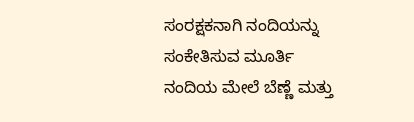ಸಂರಕ್ಷಕನಾಗಿ ನಂದಿಯನ್ನು ಸಂಕೇತಿಸುವ ಮೂರ್ತಿ ನಂದಿಯ ಮೇಲೆ ಬೆಣ್ಣೆ ಮತ್ತು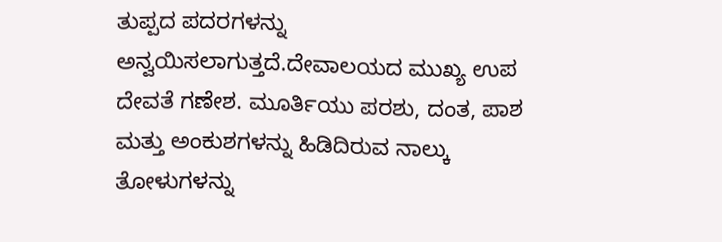ತುಪ್ಪದ ಪದರಗಳನ್ನು ಅನ್ವಯಿಸಲಾಗುತ್ತದೆ.ದೇವಾಲಯದ ಮುಖ್ಯ ಉಪ ದೇವತೆ ಗಣೇಶ. ಮೂರ್ತಿಯು ಪರಶು, ದಂತ, ಪಾಶ ಮತ್ತು ಅಂಕುಶಗಳನ್ನು ಹಿಡಿದಿರುವ ನಾಲ್ಕು ತೋಳುಗಳನ್ನು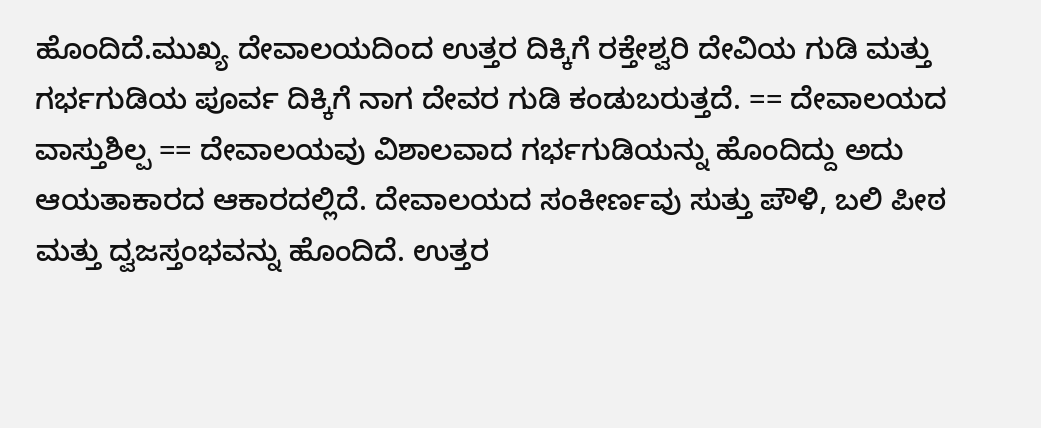ಹೊಂದಿದೆ.ಮುಖ್ಯ ದೇವಾಲಯದಿಂದ ಉತ್ತರ ದಿಕ್ಕಿಗೆ ರಕ್ತೇಶ್ವರಿ ದೇವಿಯ ಗುಡಿ ಮತ್ತು ಗರ್ಭಗುಡಿಯ ಪೂರ್ವ ದಿಕ್ಕಿಗೆ ನಾಗ ದೇವರ ಗುಡಿ ಕಂಡುಬರುತ್ತದೆ. == ದೇವಾಲಯದ ವಾಸ್ತುಶಿಲ್ಪ == ದೇವಾಲಯವು ವಿಶಾಲವಾದ ಗರ್ಭಗುಡಿಯನ್ನು ಹೊಂದಿದ್ದು ಅದು ಆಯತಾಕಾರದ ಆಕಾರದಲ್ಲಿದೆ. ದೇವಾಲಯದ ಸಂಕೀರ್ಣವು ಸುತ್ತು ಪೌಳಿ, ಬಲಿ ಪೀಠ ಮತ್ತು ದ್ವಜಸ್ತಂಭವನ್ನು ಹೊಂದಿದೆ. ಉತ್ತರ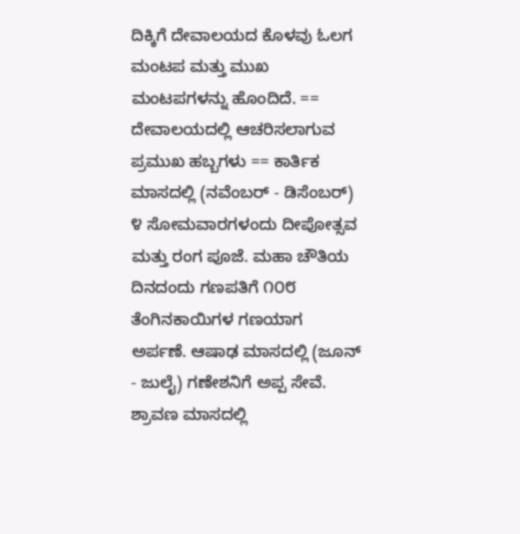ದಿಕ್ಕಿಗೆ ದೇವಾಲಯದ ಕೊಳವು ಓಲಗ ಮಂಟಪ ಮತ್ತು ಮುಖ ಮಂಟಪಗಳನ್ನು ಹೊಂದಿದೆ. == ದೇವಾಲಯದಲ್ಲಿ ಆಚರಿಸಲಾಗುವ ಪ್ರಮುಖ ಹಬ್ಬಗಳು == ಕಾರ್ತಿಕ ಮಾಸದಲ್ಲಿ (ನವೆಂಬರ್ - ಡಿಸೆಂಬರ್) ೪ ಸೋಮವಾರಗಳಂದು ದೀಪೋತ್ಸವ ಮತ್ತು ರಂಗ ಪೂಜೆ. ಮಹಾ ಚೌತಿಯ ದಿನದಂದು ಗಣಪತಿಗೆ ೧೦೮ ತೆಂಗಿನಕಾಯಿಗಳ ಗಣಯಾಗ ಅರ್ಪಣೆ. ಆಷಾಢ ಮಾಸದಲ್ಲಿ (ಜೂನ್ - ಜುಲೈ) ಗಣೇಶನಿಗೆ ಅಪ್ಪ ಸೇವೆ. ಶ್ರಾವಣ ಮಾಸದಲ್ಲಿ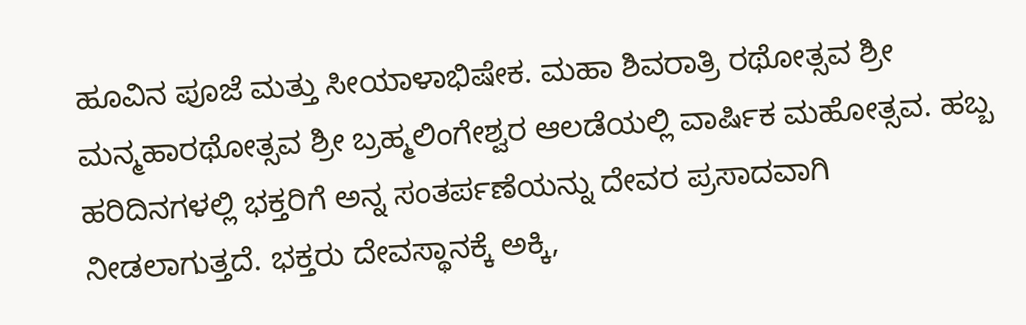ಹೂವಿನ ಪೂಜೆ ಮತ್ತು ಸೀಯಾಳಾಭಿಷೇಕ. ಮಹಾ ಶಿವರಾತ್ರಿ ರಥೋತ್ಸವ ಶ್ರೀ ಮನ್ಮಹಾರಥೋತ್ಸವ ಶ್ರೀ ಬ್ರಹ್ಮಲಿಂಗೇಶ್ವರ ಆಲಡೆಯಲ್ಲಿ ವಾರ್ಷಿಕ ಮಹೋತ್ಸವ. ಹಬ್ಬ ಹರಿದಿನಗಳಲ್ಲಿ ಭಕ್ತರಿಗೆ ಅನ್ನ ಸಂತರ್ಪಣೆಯನ್ನು ದೇವರ ಪ್ರಸಾದವಾಗಿ ನೀಡಲಾಗುತ್ತದೆ. ಭಕ್ತರು ದೇವಸ್ಥಾನಕ್ಕೆ ಅಕ್ಕಿ,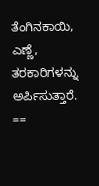ತೆಂಗಿನಕಾಯಿ, ಎಣ್ಣೆ, ತರಕಾರಿಗಳನ್ನು ಅರ್ಪಿಸುತ್ತಾರೆ. ==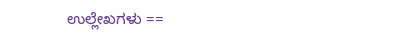ಉಲ್ಲೇಖಗಳು ==